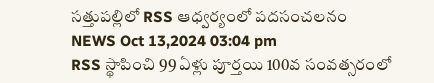సత్తుపల్లిలో RSS ఆధ్వర్యంలో పదసంచలనం
NEWS Oct 13,2024 03:04 pm
RSS స్థాపించి 99 ఏళ్లు పూర్తయి 100వ సంవత్సరంలో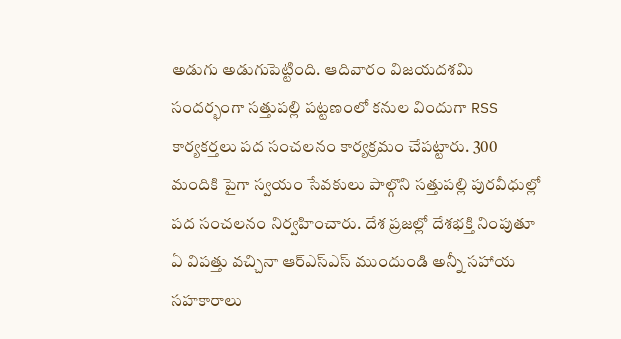అడుగు అడుగుపెట్టింది. ఆదివారం విజయదశమి సందర్భంగా సత్తుపల్లి పట్టణంలో కనుల విందుగా RSS కార్యకర్తలు పద సంచలనం కార్యక్రమం చేపట్టారు. 300 మందికి పైగా స్వయం సేవకులు పాల్గొని సత్తుపల్లి పురవీధుల్లో పద సంచలనం నిర్వహించారు. దేశ ప్రజల్లో దేశభక్తి నింపుతూ ఏ విపత్తు వచ్చినా ఆర్ఎస్ఎస్ ముందుండి అన్నీ సహాయ సహకారాలు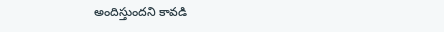అందిస్తుందని కావడి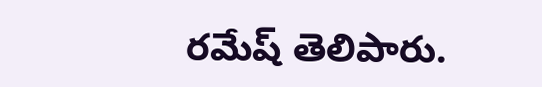రమేష్ తెలిపారు.